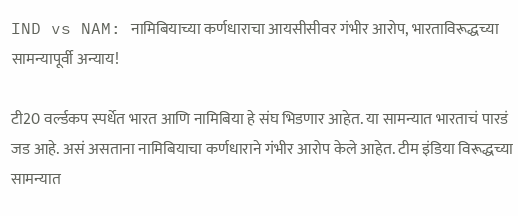IND vs NAM: नामिबियाच्या कर्णधाराचा आयसीसीवर गंभीर आरोप, भारताविरूद्धच्या सामन्यापूर्वी अन्याय!

टी20 वर्ल्डकप स्पर्धेत भारत आणि नामिबिया हे संघ भिडणार आहेत. या सामन्यात भारताचं पारडं जड आहे. असं असताना नामिबियाचा कर्णधाराने गंभीर आरोप केले आहेत. टीम इंडिया विरूद्धच्या सामन्यात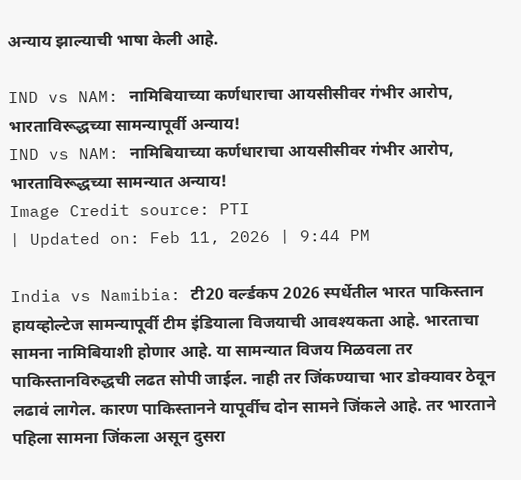अन्याय झाल्याची भाषा केली आहे.

IND vs NAM: नामिबियाच्या कर्णधाराचा आयसीसीवर गंभीर आरोप, भारताविरूद्धच्या सामन्यापूर्वी अन्याय!
IND vs NAM: नामिबियाच्या कर्णधाराचा आयसीसीवर गंभीर आरोप, भारताविरूद्धच्या सामन्यात अन्याय!
Image Credit source: PTI
| Updated on: Feb 11, 2026 | 9:44 PM

India vs Namibia: टी20 वर्ल्डकप 2026 स्पर्धेतील भारत पाकिस्तान हायव्होल्टेज सामन्यापूर्वी टीम इंडियाला विजयाची आवश्यकता आहे. भारताचा सामना नामिबियाशी होणार आहे. या सामन्यात विजय मिळवला तर पाकिस्तानविरुद्धची लढत सोपी जाईल. नाही तर जिंकण्याचा भार डोक्यावर ठेवून लढावं लागेल. कारण पाकिस्तानने यापूर्वीच दोन सामने जिंकले आहे. तर भारताने पहिला सामना जिंकला असून दुसरा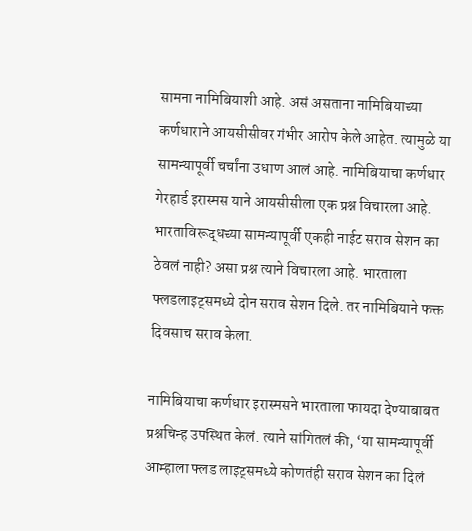सामना नामिबियाशी आहे. असं असताना नामिबियाच्या कर्णधाराने आयसीसीवर गंभीर आरोप केले आहेत. त्यामुळे या सामन्यापूर्वी चर्चांना उधाण आलं आहे. नामिबियाचा कर्णधार गेरहार्ड इरास्मस याने आयसीसीला एक प्रश्न विचारला आहे. भारताविरूद्धच्या सामन्यापूर्वी एकही नाईट सराव सेशन का ठेवलं नाही? असा प्रश्न त्याने विचारला आहे. भारताला फ्लडलाइट्समध्ये दोन सराव सेशन दिले. तर नामिबियाने फक्त दिवसाच सराव केला.

नामिबियाचा कर्णधार इरास्मसने भारताला फायदा देण्याबाबत प्रश्नचिन्ह उपस्थित केलं. त्याने सांगितलं की, ‘या सामन्यापूर्वी आम्हाला फ्लड लाइट्समध्ये कोणतंही सराव सेशन का दिलं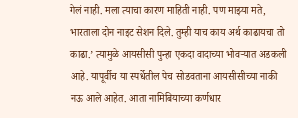गेलं नाही. मला त्याचा कारण माहिती नाही. पण माझ्या मते, भारताला दोन नाइट सेशन दिले. तुम्ही याच काय अर्थ काढायचा तो काढा.’ त्यामुळे आयसीसी पुन्हा एकदा वादाच्या भोवऱ्यात अडकली आहे. यापूर्वीच या स्पर्धेतील पेच सोडवताना आयसीसीच्या नाकी नऊ आले आहेत. आता नामिबियाच्या कर्णधार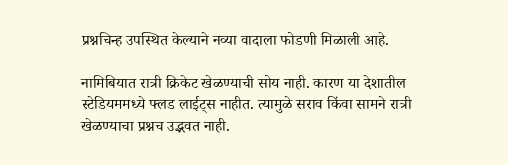प्रश्नचिन्ह उपस्थित केल्याने नव्या वादाला फोडणी मिळाली आहे.

नामिबियात रात्री क्रिकेट खेळण्याची सोय नाही. कारण या देशातील स्टेडियममध्ये फ्लड लाईट्स नाहीत. त्यामुळे सराव किंवा सामने रात्री खेळण्याचा प्रश्नच उद्भवत नाही.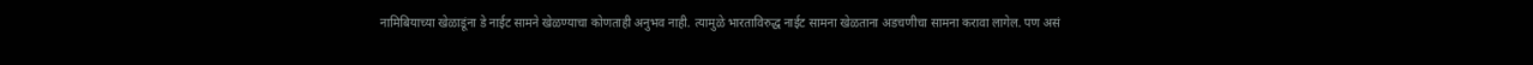नामिबियाच्या खेळाडूंना डे नाईट सामने खेळण्याचा कोणताही अनुभव नाही. त्यामुळे भारताविरुद्ध नाईट सामना खेळताना अडचणीचा सामना करावा लागेल. पण असं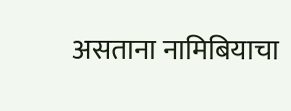असताना नामिबियाचा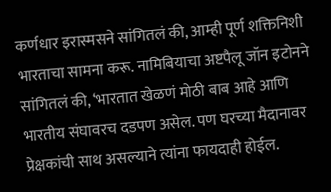कर्णधार इरास्मसने सांगितलं की, आम्ही पूर्ण शक्तिनिशी भारताचा सामना करू. नामिबियाचा अष्टपैलू जॉन इटोनने सांगितलं की, ‘भारतात खेळणं मोठी बाब आहे आणि भारतीय संघावरच दडपण असेल. पण घरच्या मैदानावर प्रेक्षकांची साथ असल्याने त्यांना फायदाही होईल.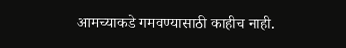आमच्याकडे गमवण्यासाठी काहीच नाही.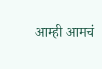आम्ही आमचं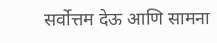सर्वोत्तम देऊ आणि सामना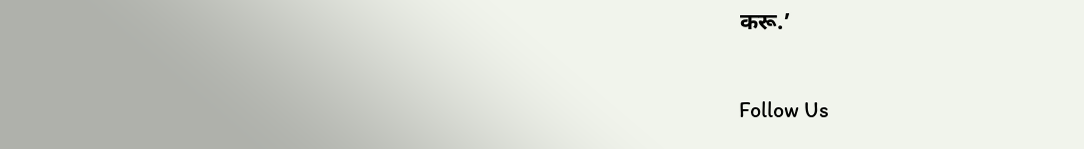करू.’

Follow Us